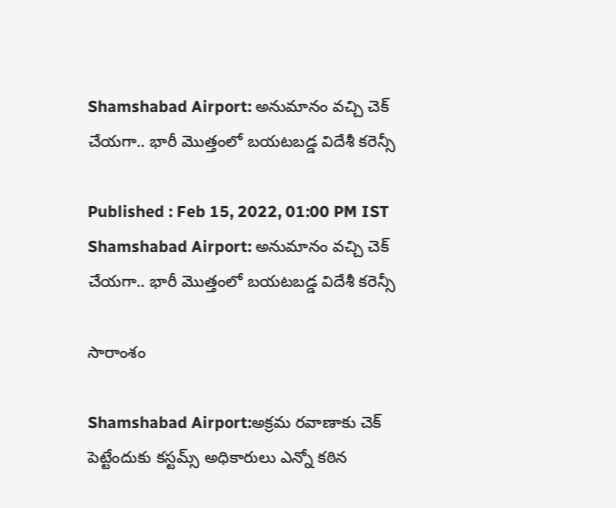Shamshabad Airport: అనుమానం వచ్చి చెక్ చేయగా.. భారీ మొత్తంలో బ‌య‌ట‌బడ్డ విదేశీ కరెన్సీ

Published : Feb 15, 2022, 01:00 PM IST
Shamshabad Airport: అనుమానం వచ్చి చెక్ చేయగా.. భారీ మొత్తంలో బ‌య‌ట‌బడ్డ విదేశీ కరెన్సీ

సారాంశం

Shamshabad Airport:అక్రమ రవాణాకు చెక్ పెట్టేందుకు కస్టమ్స్ అధికారులు ఎన్నో కఠిన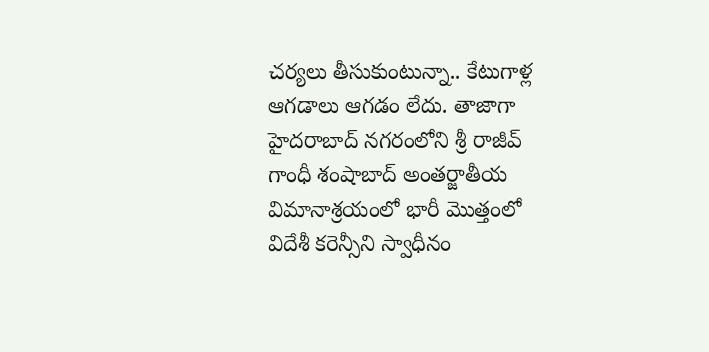చర్యలు తీసుకుంటున్నా.. కేటుగాళ్ల ఆగ‌డాలు ఆగ‌డం లేదు. తాజాగా  హైదరాబాద్ నగరంలోని శ్రీ రాజీవ్ గాంధీ శంషాబాద్ అంతర్జాతీయ విమానాశ్రయంలో భారీ మొత్తంలో విదేశీ కరెన్సీని స్వాధీనం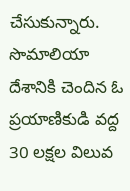చేసుకున్నారు. సొమాలియా దేశానికి చెందిన ఓ ప్రయాణికుడి వ‌ద్ద‌ 30 లక్షల విలువ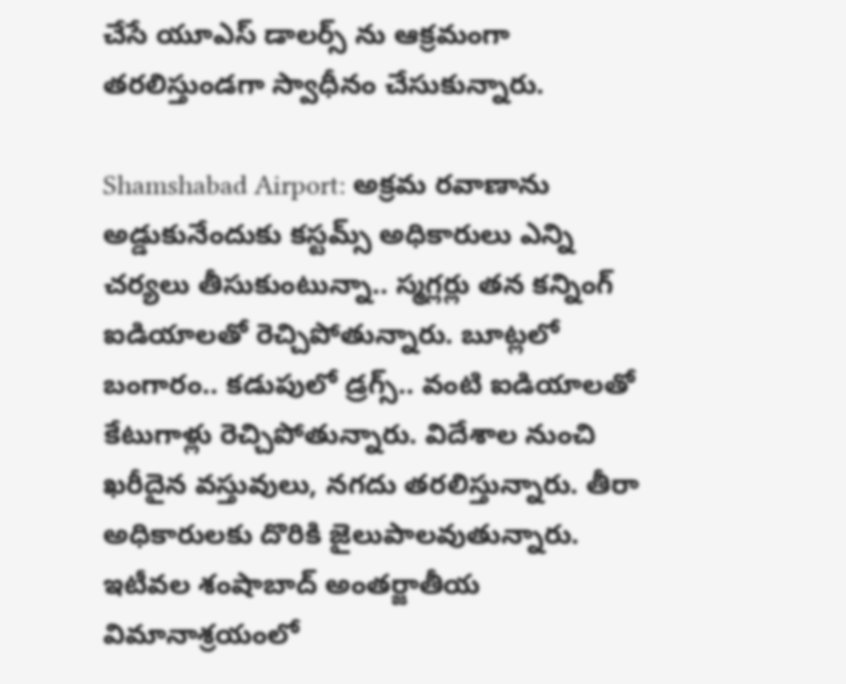చేసే యూఎస్‌ డాలర్స్ ను ఆక్ర‌మంగా త‌ర‌లిస్తుండ‌గా స్వాధీనం చేసుకున్నారు.

Shamshabad Airport: అక్రమ రవాణాను అడ్డుకునేందుకు కస్టమ్స్ అధికారులు ఎన్ని చర్యలు తీసుకుంటున్నా.. స్మ‌గ్ల‌ర్లు త‌న క‌న్నింగ్ ఐడియాల‌తో రెచ్చిపోతున్నారు. బూట్లలో బంగారం.. కడుపులో డ్రగ్స్.. వంటి ఐడియాల‌తో కేటుగాళ్లు రెచ్చిపోతున్నారు. విదేశాల నుంచి ఖరీదైన వస్తువులు, నగదు తరలిస్తున్నారు. తీరా అధికారులకు దొరికి జైలుపాలవుతున్నారు. ఇటీవల శంషాబాద్ అంతర్జాతీయ విమానాశ్రయంలో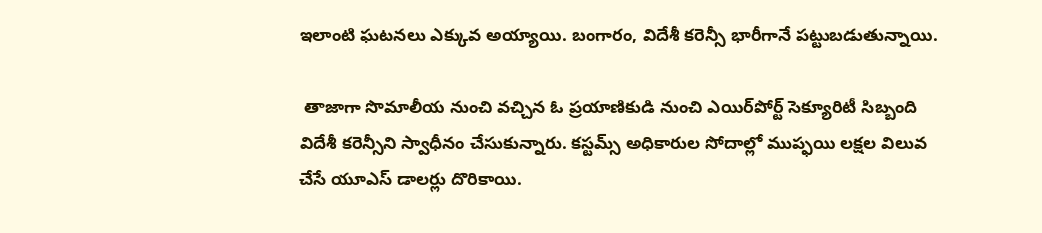ఇలాంటి ఘటనలు ఎక్కువ అయ్యాయి. బంగారం, విదేశీ కరెన్సీ భారీగానే పట్టుబడుతున్నాయి.

 తాజాగా సొమాలీయ నుంచి వచ్చిన ఓ ప్రయాణికుడి నుంచి ఎయిర్‌పోర్ట్ సెక్యూరిటీ సిబ్బంది విదేశీ కరెన్సీని స్వాధీనం చేసుకున్నారు. కస్టమ్స్ అధికారుల సోదాల్లో ముప్ఫయి లక్షల విలువ చేసే యూఎస్ డాలర్లు దొరికాయి.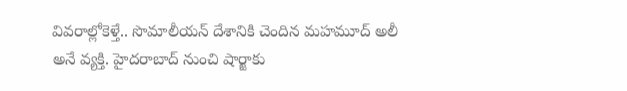వివరాల్లోకెళ్తే.. సొమాలీయన్ దేశానికి చెందిన మహమూద్ అలీ అనే వ్యక్తి. హైదరాబాద్ నుంచి షార్జాకు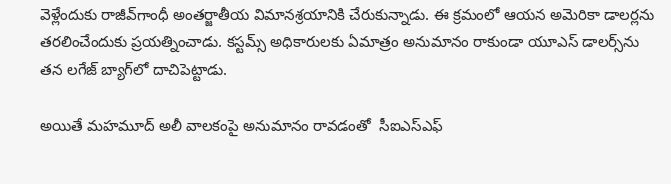వెళ్లేందుకు రాజీవ్‌గాంధీ అంతర్జాతీయ విమానశ్రయానికి చేరుకున్నాడు. ఈ క్ర‌మంలో ఆయన అమెరికా డాలర్లను తరలించేందుకు ప్రయత్నించాడు. కస్టమ్స్‌ అధికారులకు ఏమాత్రం అనుమానం రాకుండా యూఎస్‌ డాలర్స్‌ను తన లగేజ్‌ బ్యాగ్‌లో దాచిపెట్టాడు.

అయితే మహమూద్‌ అలీ వాలకంపై అనుమానం రావ‌డంతో  సీఐఎస్‌ఎఫ్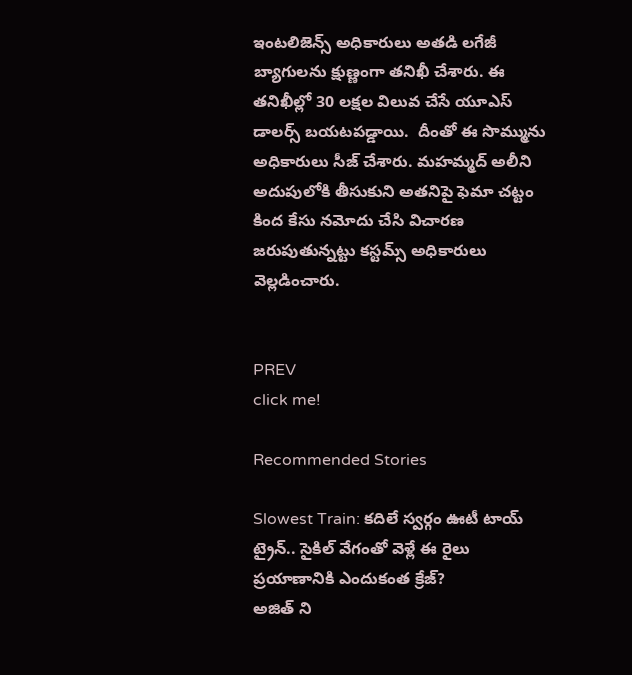ఇంటలిజెన్స్ అధికారులు అతడి లగేజీ బ్యాగులను క్షుణ్ణంగా తనిఖీ చేశారు. ఈ తనిఖీల్లో 30 లక్షల విలువ చేసే యూఎస్‌ డాలర్స్‌ బయటపడ్డాయి.  దీంతో ఈ సొమ్మును అధికారులు సీజ్ చేశారు. మహమ్మద్ అలీని అదుపులోకి తీసుకుని అతనిపై ఫెమా చట్టం కింద కేసు నమోదు చేసి విచారణ జరుపుతున్న‌ట్టు కస్టమ్స్ అధికారులు వెల్లడించారు.


PREV
click me!

Recommended Stories

Slowest Train: కదిలే స్వర్గం ఊటీ టాయ్ ట్రైన్.. సైకిల్ వేగంతో వెళ్లే ఈ రైలు ప్రయాణానికి ఎందుకంత క్రేజ్?
అజిత్ ని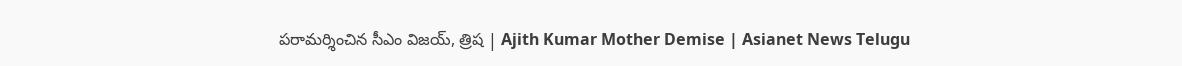పరామర్శించిన సీఎం విజయ్, త్రిష | Ajith Kumar Mother Demise | Asianet News Telugu